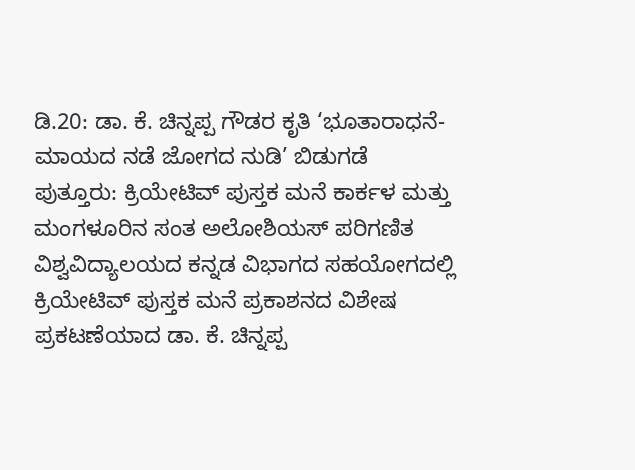ಡಿ.20: ಡಾ. ಕೆ. ಚಿನ್ನಪ್ಪ ಗೌಡರ ಕೃತಿ ‘ಭೂತಾರಾಧನೆ- ಮಾಯದ ನಡೆ ಜೋಗದ ನುಡಿ’ ಬಿಡುಗಡೆ
ಪುತ್ತೂರು: ಕ್ರಿಯೇಟಿವ್ ಪುಸ್ತಕ ಮನೆ ಕಾರ್ಕಳ ಮತ್ತು ಮಂಗಳೂರಿನ ಸಂತ ಅಲೋಶಿಯಸ್ ಪರಿಗಣಿತ ವಿಶ್ವವಿದ್ಯಾಲಯದ ಕನ್ನಡ ವಿಭಾಗದ ಸಹಯೋಗದಲ್ಲಿ ಕ್ರಿಯೇಟಿವ್ ಪುಸ್ತಕ ಮನೆ ಪ್ರಕಾಶನದ ವಿಶೇಷ ಪ್ರಕಟಣೆಯಾದ ಡಾ. ಕೆ. ಚಿನ್ನಪ್ಪ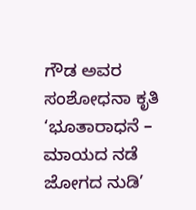ಗೌಡ ಅವರ ಸಂಶೋಧನಾ ಕೃತಿ ‘ಭೂತಾರಾಧನೆ – ಮಾಯದ ನಡೆ ಜೋಗದ ನುಡಿ’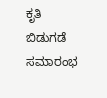ಕೃತಿ ಬಿಡುಗಡೆ ಸಮಾರಂಭ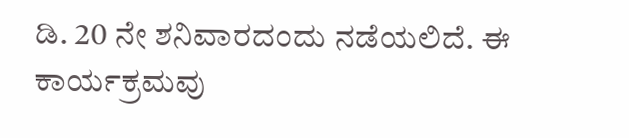ಡಿ. 20 ನೇ ಶನಿವಾರದಂದು ನಡೆಯಲಿದೆ. ಈ ಕಾರ್ಯಕ್ರಮವು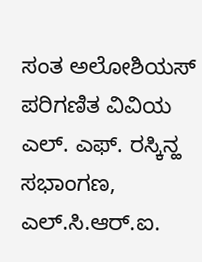ಸಂತ ಅಲೋಶಿಯಸ್ ಪರಿಗಣಿತ ವಿವಿಯ ಎಲ್. ಎಫ್. ರಸ್ಕಿನ್ಹ ಸಭಾಂಗಣ, ಎಲ್.ಸಿ.ಆರ್.ಐ.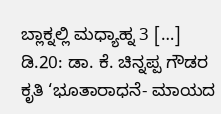ಬ್ಲಾಕ್ನಲ್ಲಿ ಮಧ್ಯಾಹ್ನ 3 […]
ಡಿ.20: ಡಾ. ಕೆ. ಚಿನ್ನಪ್ಪ ಗೌಡರ ಕೃತಿ ‘ಭೂತಾರಾಧನೆ- ಮಾಯದ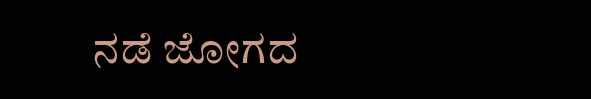ನಡೆ ಜೋಗದ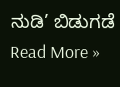ನುಡಿ’ ಬಿಡುಗಡೆ Read More »